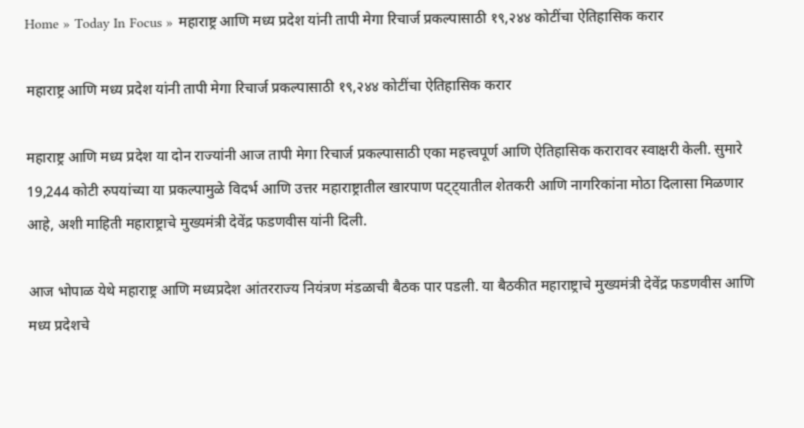Home » Today In Focus » महाराष्ट्र आणि मध्य प्रदेश यांनी तापी मेगा रिचार्ज प्रकल्पासाठी १९,२४४ कोटींचा ऐतिहासिक करार

महाराष्ट्र आणि मध्य प्रदेश यांनी तापी मेगा रिचार्ज प्रकल्पासाठी १९,२४४ कोटींचा ऐतिहासिक करार

महाराष्ट्र आणि मध्य प्रदेश या दोन राज्यांनी आज तापी मेगा रिचार्ज प्रकल्पासाठी एका महत्त्वपूर्ण आणि ऐतिहासिक करारावर स्वाक्षरी केली. सुमारे 19,244 कोटी रुपयांच्या या प्रकल्पामुळे विदर्भ आणि उत्तर महाराष्ट्रातील खारपाण पट्ट्यातील शेतकरी आणि नागरिकांना मोठा दिलासा मिळणार आहे, अशी माहिती महाराष्ट्राचे मुख्यमंत्री देवेंद्र फडणवीस यांनी दिली.

आज भोपाळ येथे महाराष्ट्र आणि मध्यप्रदेश आंतरराज्य नियंत्रण मंडळाची बैठक पार पडली. या बैठकीत महाराष्ट्राचे मुख्यमंत्री देवेंद्र फडणवीस आणि मध्य प्रदेशचे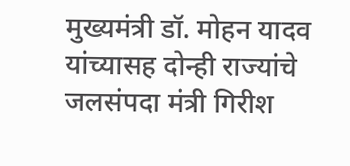मुख्यमंत्री डॉ. मोहन यादव यांच्यासह दोन्ही राज्यांचे जलसंपदा मंत्री गिरीश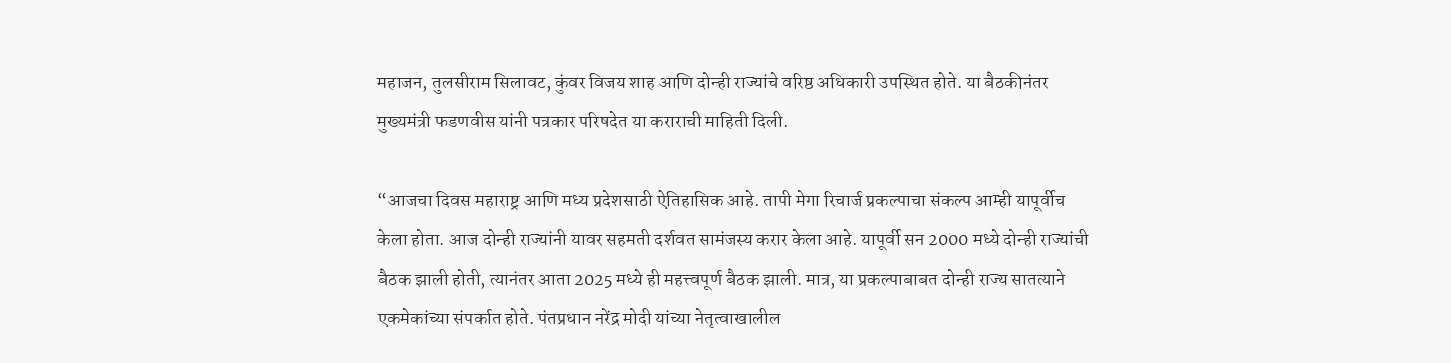महाजन, तुलसीराम सिलावट, कुंवर विजय शाह आणि दोन्ही राज्यांचे वरिष्ठ अधिकारी उपस्थित होते. या बैठकीनंतर मुख्यमंत्री फडणवीस यांनी पत्रकार परिषदेत या कराराची माहिती दिली.

“आजचा दिवस महाराष्ट्र आणि मध्य प्रदेशसाठी ऐतिहासिक आहे. तापी मेगा रिचार्ज प्रकल्पाचा संकल्प आम्ही यापूर्वीच केला होता. आज दोन्ही राज्यांनी यावर सहमती दर्शवत सामंजस्य करार केला आहे. यापूर्वी सन 2000 मध्ये दोन्ही राज्यांची बैठक झाली होती, त्यानंतर आता 2025 मध्ये ही महत्त्वपूर्ण बैठक झाली. मात्र, या प्रकल्पाबाबत दोन्ही राज्य सातत्याने एकमेकांच्या संपर्कात होते. पंतप्रधान नरेंद्र मोदी यांच्या नेतृत्वाखालील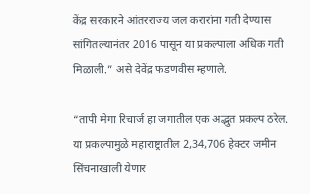केंद्र सरकारने आंतरराज्य जल करारांना गती देण्यास सांगितल्यानंतर 2016 पासून या प्रकल्पाला अधिक गती मिळाली.” असे देवेंद्र फडणवीस म्हणाले.

“तापी मेगा रिचार्ज हा जगातील एक अद्भुत प्रकल्प ठरेल. या प्रकल्पामुळे महाराष्ट्रातील 2,34,706 हेक्टर जमीन सिंचनाखाली येणार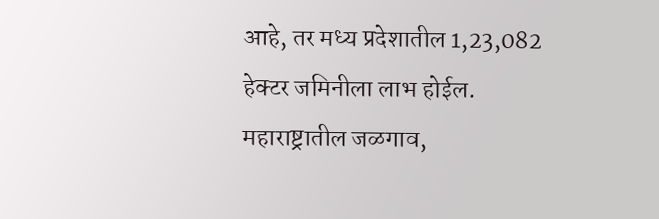आहे, तर मध्य प्रदेशातील 1,23,082 हेक्टर जमिनीला लाभ होईल. महाराष्ट्रातील जळगाव,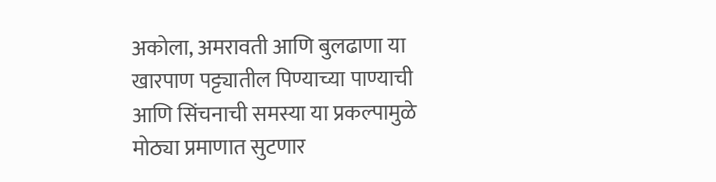अकोला, अमरावती आणि बुलढाणा या खारपाण पट्ट्यातील पिण्याच्या पाण्याची आणि सिंचनाची समस्या या प्रकल्पामुळे मोठ्या प्रमाणात सुटणार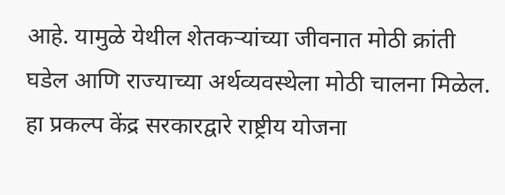आहे. यामुळे येथील शेतकऱ्यांच्या जीवनात मोठी क्रांती घडेल आणि राज्याच्या अर्थव्यवस्थेला मोठी चालना मिळेल. हा प्रकल्प केंद्र सरकारद्वारे राष्ट्रीय योजना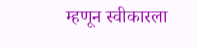म्हणून स्वीकारला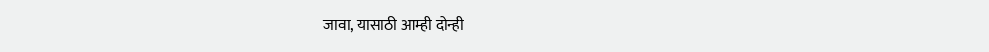जावा, यासाठी आम्ही दोन्ही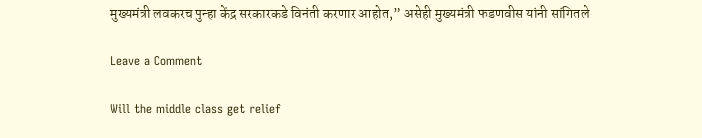मुख्यमंत्री लवकरच पुन्हा केंद्र सरकारकडे विनंती करणार आहोत,” असेही मुख्यमंत्री फडणवीस यांनी सांगितले

Leave a Comment

Will the middle class get relief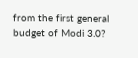from the first general budget of Modi 3.0?